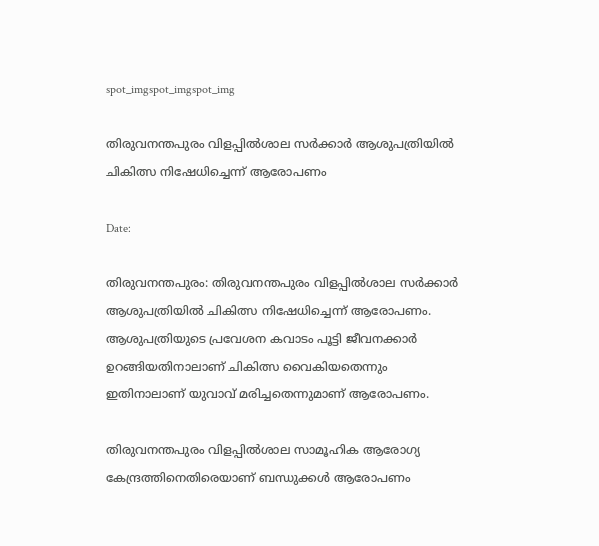spot_imgspot_imgspot_img

തിരുവനന്തപുരം വിളപ്പിൽശാല സർക്കാർ ആശുപത്രിയിൽ ചികിത്സ നിഷേധിച്ചെന്ന് ആരോപണം

Date:

തിരുവനന്തപുരം: തിരുവനന്തപുരം വിളപ്പിൽശാല സർക്കാർ ആശുപത്രിയിൽ ചികിത്സ നിഷേധിച്ചെന്ന് ആരോപണം. ആശുപത്രിയുടെ പ്രവേശന കവാടം പൂട്ടി ജീവനക്കാർ ഉറങ്ങിയതിനാലാണ് ചികിത്സ വൈകിയതെന്നും ഇതിനാലാണ് യുവാവ് മരിച്ചതെന്നുമാണ് ആരോപണം.

തിരുവനന്തപുരം വിളപ്പില്‍ശാല സാമൂഹിക ആരോഗ്യ കേന്ദ്രത്തിനെതിരെയാണ് ബന്ധുക്കള്‍ ആരോപണം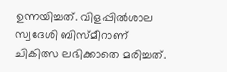ഉന്നയിച്ചത്. വിളപ്പില്‍ശാല സ്വദേശി ബിസ്മീറാണ് ചികിത്സ ലഭിക്കാതെ മരിച്ചത്.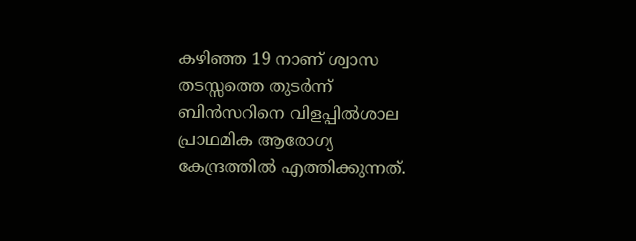കഴിഞ്ഞ 19 നാണ് ശ്വാസ തടസ്സത്തെ തുടർന്ന് ബിൻസറിനെ വിളപ്പിൽശാല പ്രാഥമിക ആരോഗ്യ കേന്ദ്രത്തിൽ എത്തിക്കുന്നത്.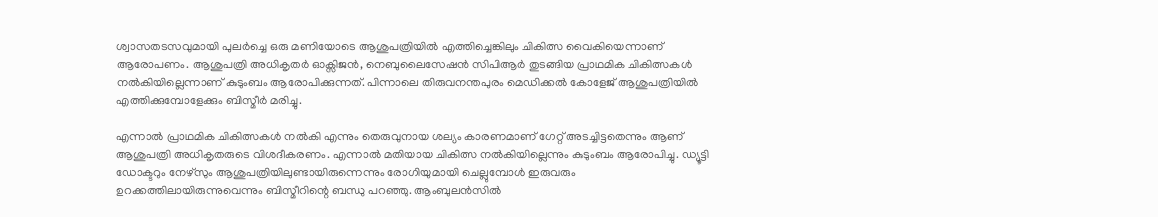ശ്വാസതടസവുമായി പുലര്‍ച്ചെ ഒരു മണിയോടെ ആശുപത്രിയില്‍ എത്തിച്ചെങ്കിലും ചികിത്സ വൈകിയെന്നാണ് ആരോപണം. ആശുപത്രി അധികൃതർ ഓക്സിജൻ, നെബുലൈസേഷൻ സിപിആർ തുടങ്ങിയ പ്രാഥമിക ചികിത്സകൾ നൽകിയില്ലെന്നാണ് കുടുംബം ആരോപിക്കുന്നത്. പിന്നാലെ തിരുവനന്തപുരം മെഡിക്കല്‍ കോളേജ് ആശുപത്രിയില്‍ എത്തിക്കുമ്പോളേക്കും ബിസ്മീര്‍ മരിച്ചു.

എന്നാൽ പ്രാഥമിക ചികിത്സകൾ നൽകി എന്നും തെരുവുനായ ശല്യം കാരണമാണ് ഗേറ്റ് അടച്ചിട്ടതെന്നും ആണ് ആശുപത്രി അധികൃതരുടെ വിശദീകരണം. എന്നാൽ മതിയായ ചികിത്സ നല്‍കിയില്ലെന്നും കുടുംബം ആരോപിച്ചു. ഡ്യൂട്ടി ഡോക്ടറും നേഴ്‌സും ആശുപത്രിയിലുണ്ടായിരുന്നെന്നും രോഗിയുമായി ചെല്ലുമ്പോള്‍ ഇരുവരും ഉറക്കത്തിലായിരുന്നുവെന്നും ബിസ്മീറിന്റെ ബന്ധു പറഞ്ഞു. ആംബുലൻസിൽ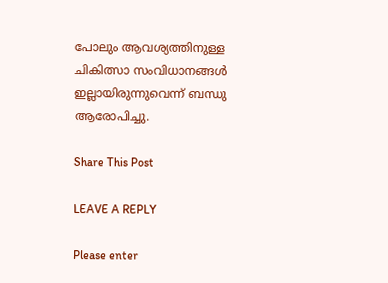പോലും ആവശ്യത്തിനുള്ള ചികിത്സാ സംവിധാനങ്ങൾ ഇല്ലായിരുന്നുവെന്ന് ബന്ധു ആരോപിച്ചു.

Share This Post

LEAVE A REPLY

Please enter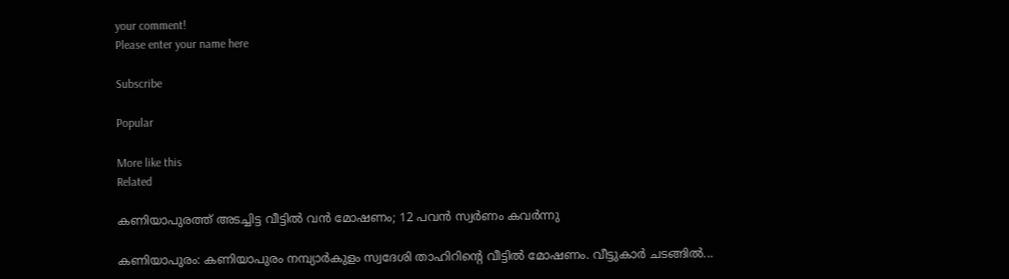your comment!
Please enter your name here

Subscribe

Popular

More like this
Related

കണിയാപുരത്ത് അടച്ചിട്ട വീട്ടിൽ വൻ മോഷണം; 12 പവൻ സ്വർണം കവർന്നു

കണിയാപുരം: കണിയാപുരം നമ്പ്യാർകുളം സ്വദേശി താഹിറിൻ്റെ വീട്ടിൽ മോഷണം. വീട്ടുകാർ ചടങ്ങിൽ...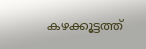കഴക്കൂട്ടത്ത്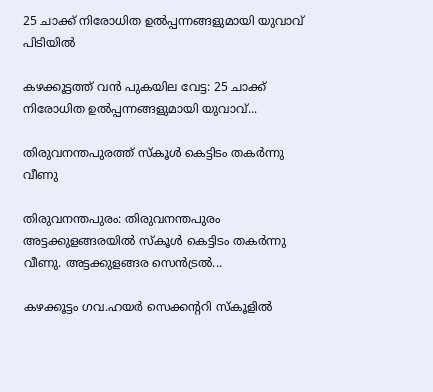25 ചാക്ക് നിരോധിത ഉൽപ്പന്നങ്ങളുമായി യുവാവ് പിടിയിൽ

കഴക്കൂട്ടത്ത് വൻ പുകയില വേട്ട: 25 ചാക്ക് നിരോധിത ഉൽപ്പന്നങ്ങളുമായി യുവാവ്...

തിരുവനന്തപുരത്ത് സ്കൂൾ കെട്ടിടം തകർന്നു വീണു

തിരുവനന്തപുരം: തിരുവനന്തപുരം അട്ടക്കുളങ്ങരയിൽ സ്കൂൾ കെട്ടിടം തകർന്നു വീണു. അട്ടക്കുളങ്ങര സെൻട്രൽ...

കഴക്കൂട്ടം ഗവ.ഹയർ സെക്കന്ററി സ്‌കൂളിൽ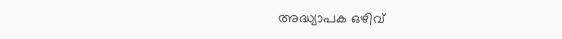അദ്ധ്യാപക ഒഴിവ്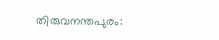തിരുവനന്തപുരം: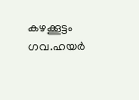കഴക്കൂട്ടം ഗവ.ഹയർ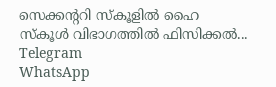സെക്കൻ്ററി സ്കൂളിൽ ഹൈ സ്കൂൾ വിഭാഗത്തിൽ ഫിസിക്കൽ...
Telegram
WhatsApp